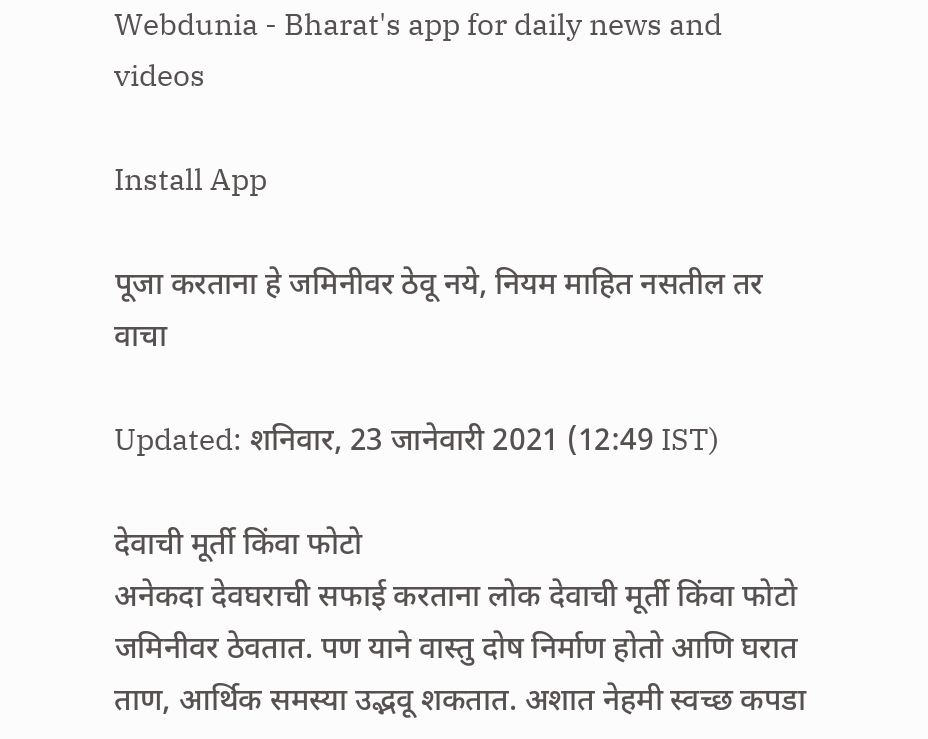Webdunia - Bharat's app for daily news and videos

Install App

पूजा करताना हे जमिनीवर ठेवू नये, नियम माहित नसतील तर वाचा

Updated: शनिवार, 23 जानेवारी 2021 (12:49 IST)

देवाची मूर्ती किंवा फोटो
अनेकदा देवघराची सफाई करताना लोक देवाची मूर्ती किंवा फोटो जमिनीवर ठेवतात. पण याने वास्तु दोष निर्माण होतो आणि घरात ताण, आर्थिक समस्या उद्भवू शकतात. अशात नेहमी स्वच्छ कपडा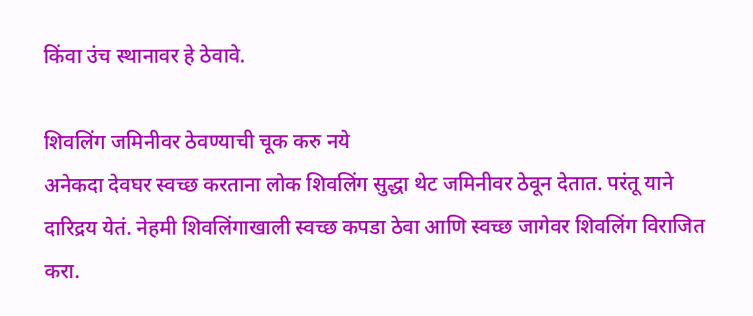किंवा उंच स्थानावर हे ठेवावे.

शिवलिंग जमिनीवर ठेवण्याची चूक करु नये
अनेकदा देवघर स्वच्छ करताना लोक शिवलिंग सुद्धा थेट जमिनीवर ठेवून देतात. परंतू याने दारिद्रय येतं. नेहमी शिवलिंगाखाली स्वच्छ कपडा ठेवा आणि स्वच्छ जागेवर शिवलिंग विराजित करा.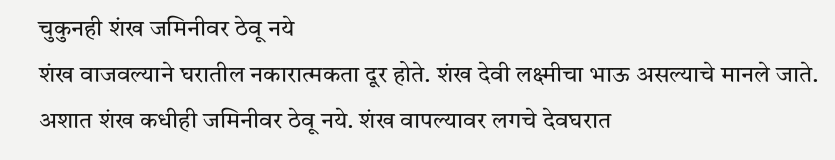चुकुनही शंख जमिनीवर ठेवू नये
शंख वाजवल्याने घरातील नकारात्मकता दूर होते. शंख देवी लक्ष्मीचा भाऊ असल्याचे मानले जाते. अशात शंख कधीही जमिनीवर ठेवू नये. शंख वापल्यावर लगचे देवघरात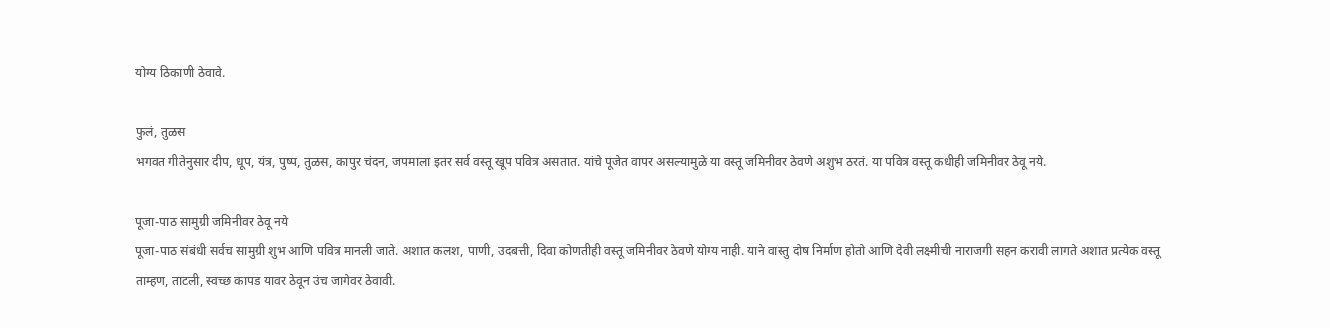योग्य ठिकाणी ठेवावे.

फुलं, तुळस
भगवत गीतेनुसार दीप, धूप, यंत्र, पुष्प, तुळस, कापुर चंदन, जपमाला इतर सर्व वस्तू खूप पवित्र असतात. यांचे पूजेत वापर असल्यामुळे या वस्तू जमिनीवर ठेवणे अशुभ ठरतं. या पवित्र वस्तू कधीही जमिनीवर ठेवू नये.

पूजा-पाठ सामुग्री जमिनीवर ठेवू नये
पूजा-पाठ संबंधी सर्वच सामुग्री शुभ आणि पवित्र मानली जाते. अशात कलश, पाणी, उदबत्ती, दिवा कोणतीही वस्तू जमिनीवर ठेवणे योग्य नाही. याने वास्तु दोष निर्माण होतो आणि देवी लक्ष्मीची नाराजगी सहन करावी लागते अशात प्रत्येक वस्तू ताम्हण, ताटली, स्वच्छ कापड यावर ठेवून उंच जागेवर ठेवावी.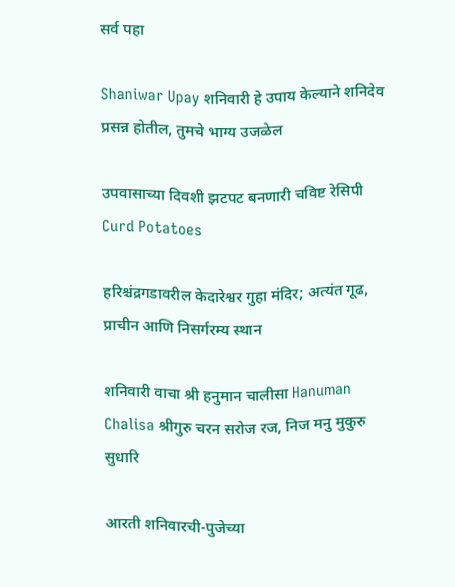सर्व पहा

Shaniwar Upay शनिवारी हे उपाय केल्याने शनिदेव प्रसन्न होतील, तुमचे भाग्य उजळेल

उपवासाच्या दिवशी झटपट बनणारी चविष्ट रेसिपी Curd Potatoes

हरिश्चंद्रगडावरील केदारेश्वर गुहा मंदिर; अत्यंत गूढ, प्राचीन आणि निसर्गरम्य स्थान

शनिवारी वाचा श्री हनुमान चालीसा Hanuman Chalisa श्रीगुरु चरन सरोज रज, निज मनु मुकुरु सुधारि

आरती शनिवारची-पुजेच्या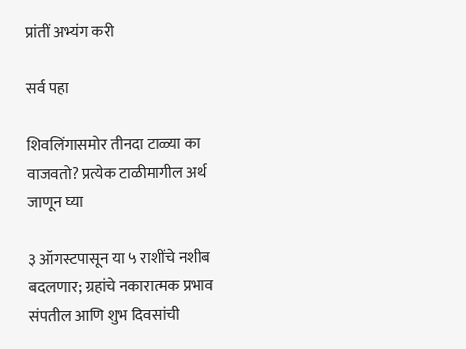प्रांतीं अभ्यंग करी

सर्व पहा

शिवलिंगासमोर तीनदा टाळ्या का वाजवतो? प्रत्येक टाळीमागील अर्थ जाणून घ्या

३ ऑगस्टपासून या ५ राशींचे नशीब बदलणार; ग्रहांचे नकारात्मक प्रभाव संपतील आणि शुभ दिवसांची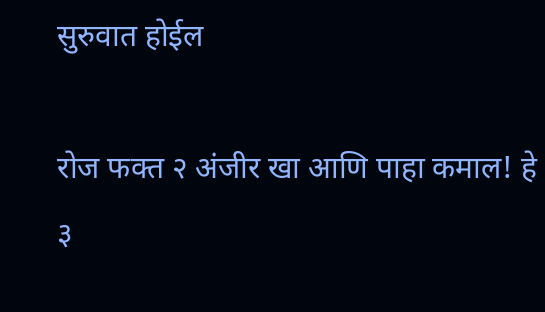सुरुवात होईल

रोज फक्त २ अंजीर खा आणि पाहा कमाल! हे ३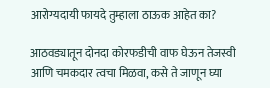आरोग्यदायी फायदे तुम्हाला ठाऊक आहेत का?

आठवड्यातून दोनदा कोरफडीची वाफ घेऊन तेजस्वी आणि चमकदार त्वचा मिळवा, कसे ते जाणून घ्या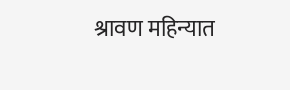श्रावण महिन्यात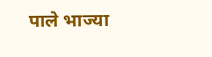पाले भाज्या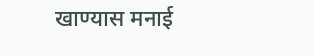खाण्यास मनाई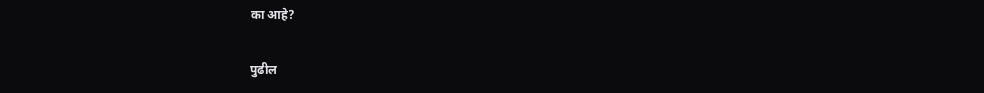का आहे?

पुढील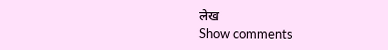लेख
Show comments